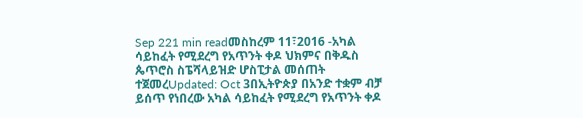Sep 221 min readመስከረም 11፣2016 -አካል ሳይከፈት የሚደረግ የአጥንት ቀዶ ህክምና በቅዱስ ጴጥሮስ ስፔሻላይዝድ ሆስፒታል መሰጠት ተጀመረUpdated: Oct 3በኢትዮጵያ በአንድ ተቋም ብቻ ይሰጥ የነበረው አካል ሳይከፈት የሚደረግ የአጥንት ቀዶ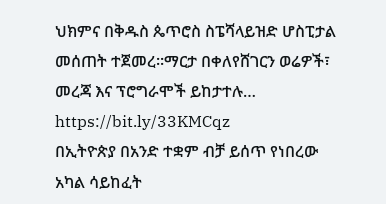ህክምና በቅዱስ ጴጥሮስ ስፔሻላይዝድ ሆስፒታል መሰጠት ተጀመረ፡፡ማርታ በቀለየሸገርን ወሬዎች፣ መረጃ እና ፕሮግራሞች ይከታተሉ… https://bit.ly/33KMCqz
በኢትዮጵያ በአንድ ተቋም ብቻ ይሰጥ የነበረው አካል ሳይከፈት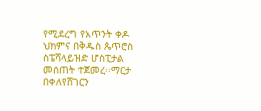የሚደረግ የአጥንት ቀዶ ህክምና በቅዱስ ጴጥሮስ ስፔሻላይዝድ ሆስፒታል መሰጠት ተጀመረ፡፡ማርታ በቀለየሸገርን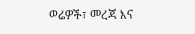ወሬዎች፣ መረጃ እና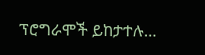ፕሮግራሞች ይከታተሉ…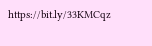https://bit.ly/33KMCqz